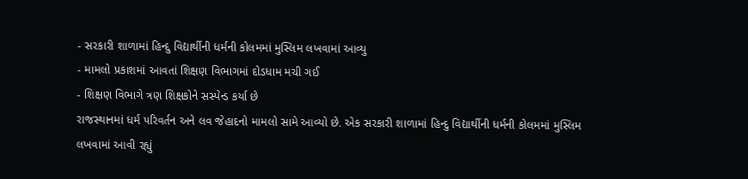- સરકારી શાળામાં હિન્દુ વિદ્યાર્થીની ધર્મની કોલમમાં મુસ્લિમ લખવામાં આવ્યુ
- મામલો પ્રકાશમાં આવતાં શિક્ષણ વિભાગમાં દોડધામ મચી ગઈ
- શિક્ષણ વિભાગે ત્રણ શિક્ષકોને સસ્પેન્ડ કર્યા છે
રાજસ્થાનમાં ધર્મ પરિવર્તન અને લવ જેહાદનો મામલો સામે આવ્યો છે. એક સરકારી શાળામાં હિન્દુ વિદ્યાર્થીની ધર્મની કોલમમાં મુસ્લિમ લખવામાં આવી રહ્યું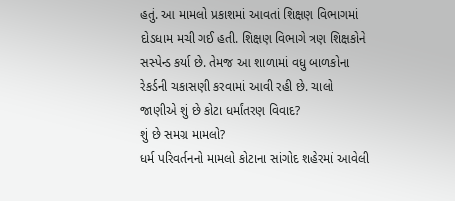હતું. આ મામલો પ્રકાશમાં આવતાં શિક્ષણ વિભાગમાં દોડધામ મચી ગઈ હતી. શિક્ષણ વિભાગે ત્રણ શિક્ષકોને સસ્પેન્ડ કર્યા છે. તેમજ આ શાળામાં વધુ બાળકોના રેકર્ડની ચકાસણી કરવામાં આવી રહી છે. ચાલો જાણીએ શું છે કોટા ધર્માંતરણ વિવાદ?
શું છે સમગ્ર મામલો?
ધર્મ પરિવર્તનનો મામલો કોટાના સાંગોદ શહેરમાં આવેલી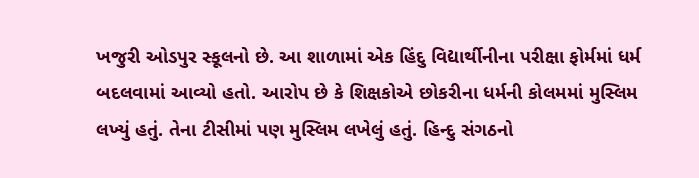ખજુરી ઓડપુર સ્કૂલનો છે. આ શાળામાં એક હિંદુ વિદ્યાર્થીનીના પરીક્ષા ફોર્મમાં ધર્મ બદલવામાં આવ્યો હતો. આરોપ છે કે શિક્ષકોએ છોકરીના ધર્મની કોલમમાં મુસ્લિમ લખ્યું હતું. તેના ટીસીમાં પણ મુસ્લિમ લખેલું હતું. હિન્દુ સંગઠનો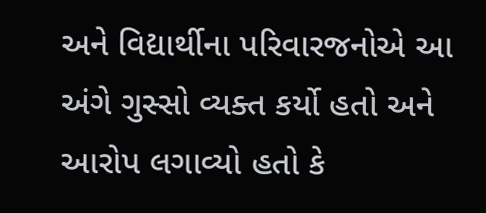અને વિદ્યાર્થીના પરિવારજનોએ આ અંગે ગુસ્સો વ્યક્ત કર્યો હતો અને આરોપ લગાવ્યો હતો કે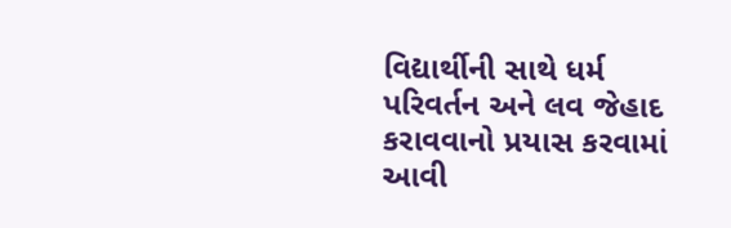વિદ્યાર્થીની સાથે ધર્મ પરિવર્તન અને લવ જેહાદ કરાવવાનો પ્રયાસ કરવામાં આવી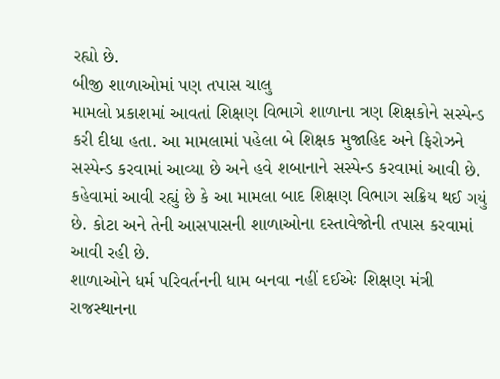રહ્યો છે.
બીજી શાળાઓમાં પણ તપાસ ચાલુ
મામલો પ્રકાશમાં આવતાં શિક્ષણ વિભાગે શાળાના ત્રણ શિક્ષકોને સસ્પેન્ડ કરી દીધા હતા. આ મામલામાં પહેલા બે શિક્ષક મુજાહિદ અને ફિરોઝને સસ્પેન્ડ કરવામાં આવ્યા છે અને હવે શબાનાને સસ્પેન્ડ કરવામાં આવી છે. કહેવામાં આવી રહ્યું છે કે આ મામલા બાદ શિક્ષણ વિભાગ સક્રિય થઈ ગયું છે. કોટા અને તેની આસપાસની શાળાઓના દસ્તાવેજોની તપાસ કરવામાં આવી રહી છે.
શાળાઓને ધર્મ પરિવર્તનની ધામ બનવા નહીં દઈએઃ શિક્ષણ મંત્રી
રાજસ્થાનના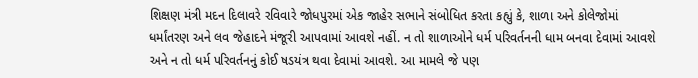શિક્ષણ મંત્રી મદન દિલાવરે રવિવારે જોધપુરમાં એક જાહેર સભાને સંબોધિત કરતા કહ્યું કે, શાળા અને કોલેજોમાં ધર્માંતરણ અને લવ જેહાદને મંજૂરી આપવામાં આવશે નહીં. ન તો શાળાઓને ધર્મ પરિવર્તનની ધામ બનવા દેવામાં આવશે અને ન તો ધર્મ પરિવર્તનનું કોઈ ષડયંત્ર થવા દેવામાં આવશે. આ મામલે જે પણ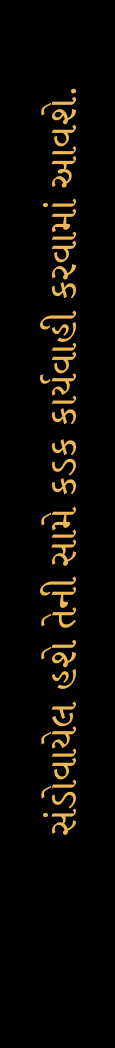સંડોવાયેલ હશે તેની સામે કડક કાર્યવાહી કરવામાં આવશે.